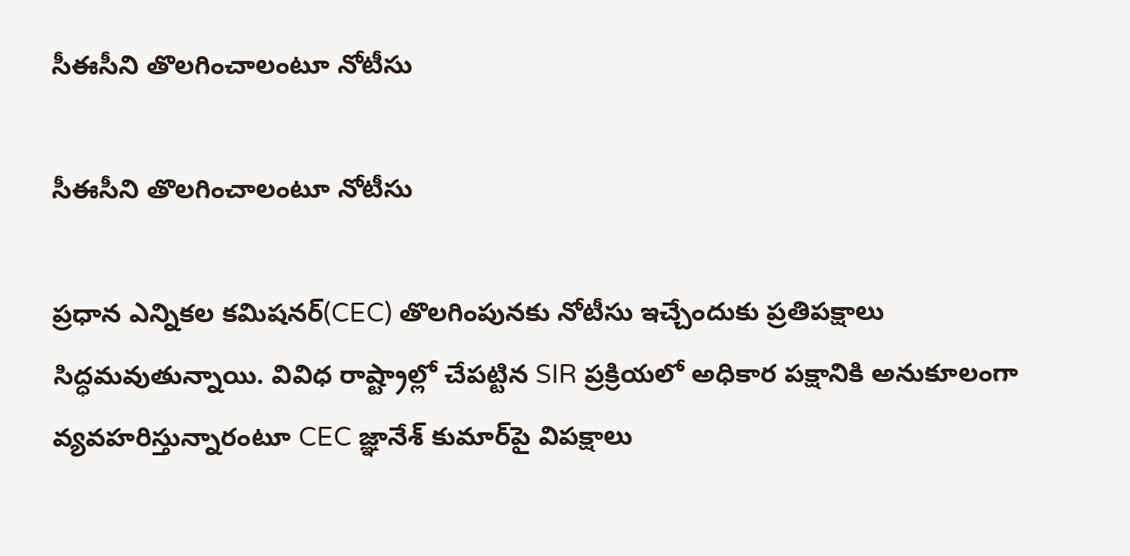సీఈసీని తొలగించాలంటూ నోటీసు

సీఈసీని తొలగించాలంటూ నోటీసు

ప్రధాన ఎన్నికల కమిషనర్(CEC) తొలగింపునకు నోటీసు ఇచ్చేందుకు ప్రతిపక్షాలు సిద్ధమవుతున్నాయి. వివిధ రాష్ట్రాల్లో చేపట్టిన SIR ప్రక్రియలో అధికార పక్షానికి అనుకూలంగా వ్యవహరిస్తున్నారంటూ CEC జ్ఞానేశ్ కుమార్‌పై విపక్షాలు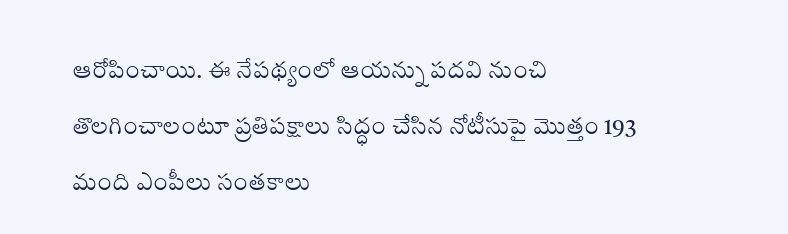ఆరోపించాయి. ఈ నేపథ్యంలో ఆయన్ను పదవి నుంచి తొలగించాలంటూ ప్రతిపక్షాలు సిద్ధం చేసిన నోటీసుపై మొత్తం 193 మంది ఎంపీలు సంతకాలు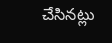చేసినట్లు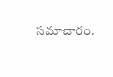సమాచారం.